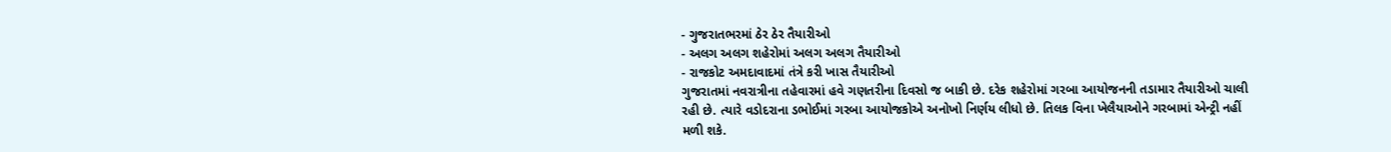- ગુજરાતભરમાં ઠેર ઠેર તૈયારીઓ
- અલગ અલગ શહેરોમાં અલગ અલગ તૈયારીઓ
- રાજકોટ અમદાવાદમાં તંત્રે કરી ખાસ તૈયારીઓ
ગુજરાતમાં નવરાત્રીના તહેવારમાં હવે ગણતરીના દિવસો જ બાકી છે. દરેક શહેરોમાં ગરબા આયોજનની તડામાર તૈયારીઓ ચાલી રહી છે. ત્યારે વડોદરાના ડભોઈમાં ગરબા આયોજકોએ અનોખો નિર્ણય લીધો છે. તિલક વિના ખેલૈયાઓને ગરબામાં એન્ટ્રી નહીં મળી શકે.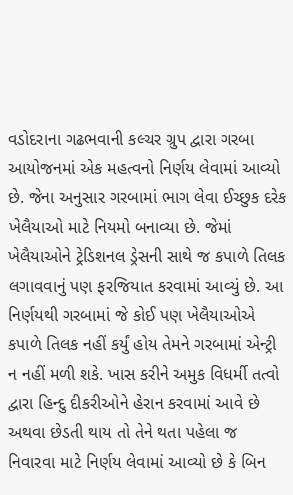વડોદરાના ગઢભવાની કલ્ચર ગ્રુપ દ્વારા ગરબા આયોજનમાં એક મહત્વનો નિર્ણય લેવામાં આવ્યો છે. જેના અનુસાર ગરબામાં ભાગ લેવા ઈચ્છુક દરેક ખેલૈયાઓ માટે નિયમો બનાવ્યા છે. જેમાં ખેલૈયાઓને ટ્રેડિશનલ ડ્રેસની સાથે જ કપાળે તિલક લગાવવાનું પણ ફરજિયાત કરવામાં આવ્યું છે. આ નિર્ણયથી ગરબામાં જે કોઈ પણ ખેલૈયાઓએ કપાળે તિલક નહીં કર્યું હોય તેમને ગરબામાં એન્ટ્રી ન નહીં મળી શકે. ખાસ કરીને અમુક વિધર્મી તત્વો દ્વારા હિન્દુ દીકરીઓને હેરાન કરવામાં આવે છે અથવા છેડતી થાય તો તેને થતા પહેલા જ નિવારવા માટે નિર્ણય લેવામાં આવ્યો છે કે બિન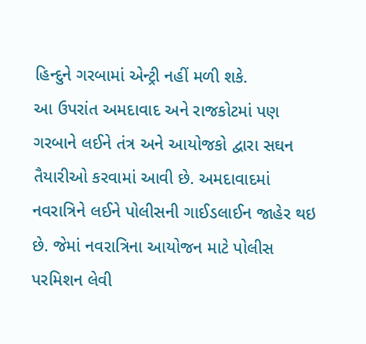હિન્દુને ગરબામાં એન્ટ્રી નહીં મળી શકે.
આ ઉપરાંત અમદાવાદ અને રાજકોટમાં પણ ગરબાને લઈને તંત્ર અને આયોજકો દ્વારા સઘન તૈયારીઓ કરવામાં આવી છે. અમદાવાદમાં નવરાત્રિને લઈને પોલીસની ગાઈડલાઈન જાહેર થઇ છે. જેમાં નવરાત્રિના આયોજન માટે પોલીસ પરમિશન લેવી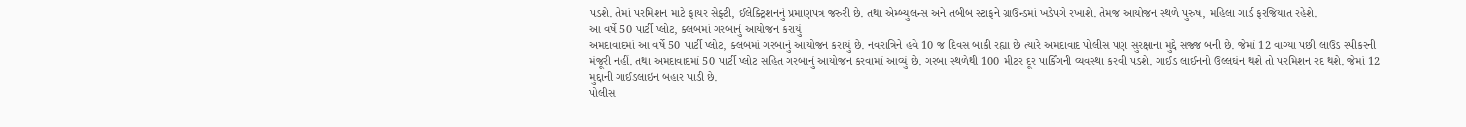પડશે. તેમાં પરમિશન માટે ફાયર સેફ્ટી, ઈલેક્ટ્રિશનનું પ્રમાણપત્ર જરુરી છે. તથા એમ્બ્યુલન્સ અને તબીબ સ્ટાફને ગ્રાઉન્ડમાં ખડેપગે રખાશે. તેમજ આયોજન સ્થળે પુરુષ, મહિલા ગાર્ડ ફરજિયાત રહેશે.
આ વર્ષે 50 પાર્ટી પ્લોટ, ક્લબમાં ગરબાનું આયોજન કરાયું
અમદાવાદમાં આ વર્ષે 50 પાર્ટી પ્લોટ, ક્લબમાં ગરબાનું આયોજન કરાયું છે. નવરાત્રિને હવે 10 જ દિવસ બાકી રહ્યા છે ત્યારે અમદાવાદ પોલીસ પણ સુરક્ષાના મુદ્દે સજ્જ બની છે. જેમાં 12 વાગ્યા પછી લાઉડ સ્પીકરની મંજૂરી નહીં. તથા અમદાવાદમાં 50 પાર્ટી પ્લોટ સહિત ગરબાનું આયોજન કરવામાં આવ્યું છે. ગરબા સ્થળેથી 100 મીટર દૂર પાર્કિંગની વ્યવસ્થા કરવી પડશે. ગાઈડ લાઈનનો ઉલ્લઘંન થશે તો પરમિશન રદ થશે. જેમાં 12 મુદ્દાની ગાઈડલાઇન બહાર પાડી છે.
પોલીસ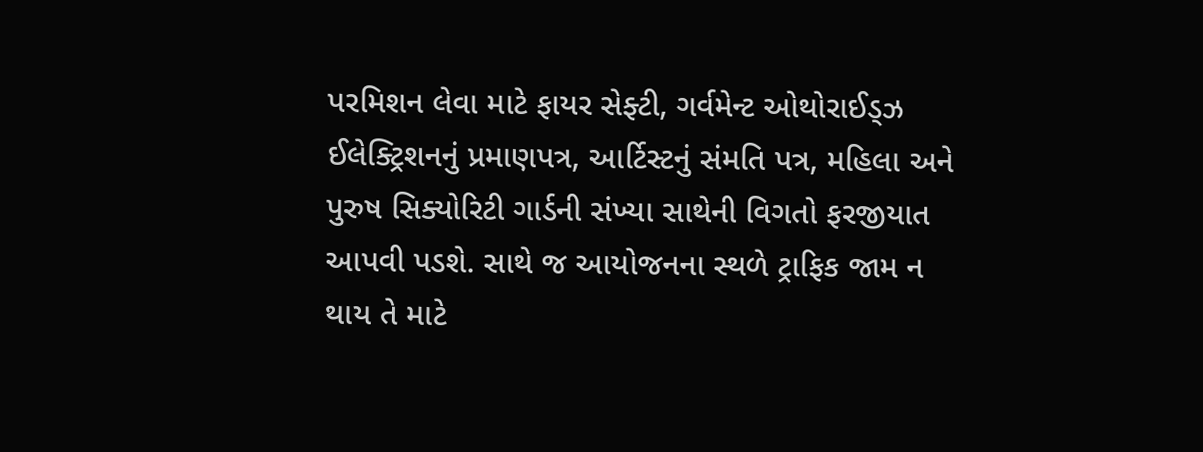પરમિશન લેવા માટે ફાયર સેફ્ટી, ગર્વમેન્ટ ઓથોરાઈડ્ઝ ઈલેક્ટ્રિશનનું પ્રમાણપત્ર, આર્ટિસ્ટનું સંમતિ પત્ર, મહિલા અને પુરુષ સિક્યોરિટી ગાર્ડની સંખ્યા સાથેની વિગતો ફરજીયાત આપવી પડશે. સાથે જ આયોજનના સ્થળે ટ્રાફિક જામ ન થાય તે માટે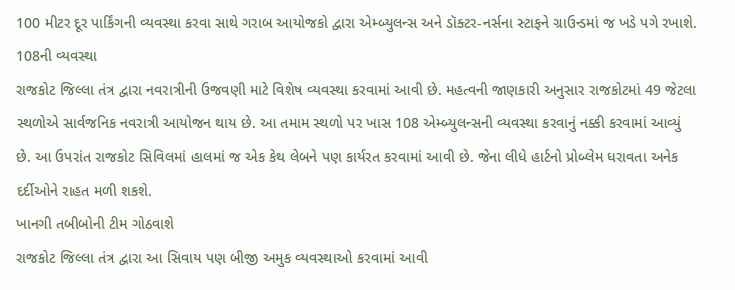100 મીટર દૂર પાર્કિંગની વ્યવસ્થા કરવા સાથે ગરાબ આયોજકો દ્વારા એમ્બ્યુલન્સ અને ડૉક્ટર-નર્સના સ્ટાફને ગ્રાઉન્ડમાં જ ખડે પગે રખાશે.
108ની વ્યવસ્થા
રાજકોટ જિલ્લા તંત્ર દ્વારા નવરાત્રીની ઉજવણી માટે વિશેષ વ્યવસ્થા કરવામાં આવી છે. મહત્વની જાણકારી અનુસાર રાજકોટમાં 49 જેટલા સ્થળોએ સાર્વજનિક નવરાત્રી આયોજન થાય છે. આ તમામ સ્થળો પર ખાસ 108 એમ્બ્યુલન્સની વ્યવસ્થા કરવાનું નક્કી કરવામાં આવ્યું છે. આ ઉપરાંત રાજકોટ સિવિલમાં હાલમાં જ એક કેથ લેબને પણ કાર્યરત કરવામાં આવી છે. જેના લીધે હાર્ટનો પ્રોબ્લેમ ધરાવતા અનેક દર્દીઓને રાહત મળી શકશે.
ખાનગી તબીબોની ટીમ ગોઠવાશે
રાજકોટ જિલ્લા તંત્ર દ્વારા આ સિવાય પણ બીજી અમુક વ્યવસ્થાઓ કરવામાં આવી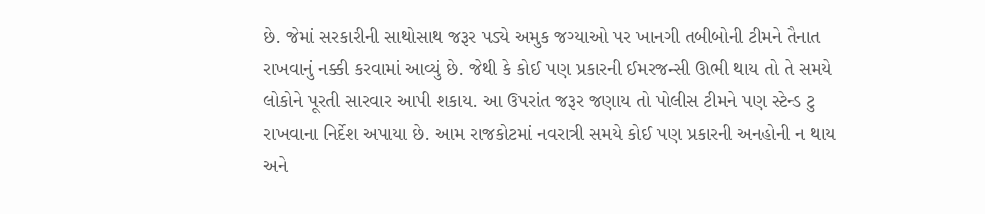છે. જેમાં સરકારીની સાથોસાથ જરૂર પડ્યે અમુક જગ્યાઓ પર ખાનગી તબીબોની ટીમને તૈનાત રાખવાનું નક્કી કરવામાં આવ્યું છે. જેથી કે કોઈ પણ પ્રકારની ઈમરજન્સી ઊભી થાય તો તે સમયે લોકોને પૂરતી સારવાર આપી શકાય. આ ઉપરાંત જરૂર જણાય તો પોલીસ ટીમને પણ સ્ટેન્ડ ટુ રાખવાના નિર્દેશ અપાયા છે. આમ રાજકોટમાં નવરાત્રી સમયે કોઈ પણ પ્રકારની અનહોની ન થાય અને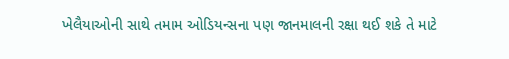ખેલૈયાઓની સાથે તમામ ઓડિયન્સના પણ જાનમાલની રક્ષા થઈ શકે તે માટે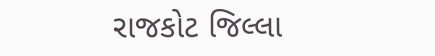રાજકોટ જિલ્લા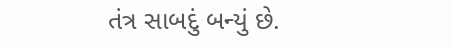તંત્ર સાબદું બન્યું છે.